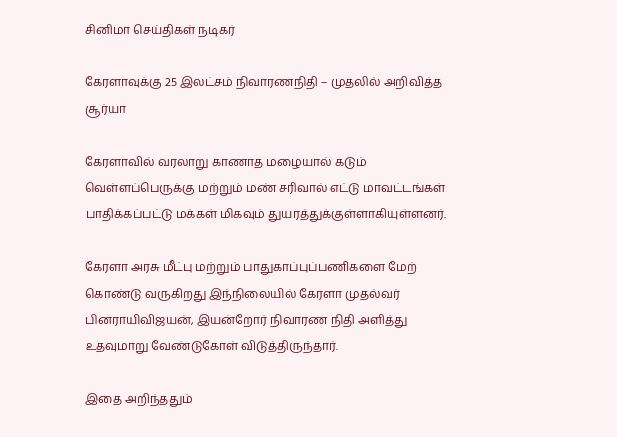சினிமா செய்திகள் நடிகர்

கேரளாவுக்கு 25 இலட்சம் நிவாரணநிதி – முதலில் அறிவித்த சூர்யா

கேரளாவில் வரலாறு காணாத மழையால் கடும் வெள்ளப்பெருக்கு மற்றும் மண் சரிவால் எட்டு மாவட்டங்கள் பாதிக்கப்பட்டு மக்கள் மிகவும் துயரத்துக்குள்ளாகியுள்ளனர்.

கேரளா அரசு மீட்பு மற்றும் பாதுகாப்புப்பணிகளை மேற் கொண்டு வருகிறது இந்நிலையில் கேரளா முதல்வர் பினராயிவிஜயன், இயன்றோர் நிவாரண நிதி அளித்து உதவுமாறு வேண்டுகோள் விடுத்திருந்தார்.

இதை அறிந்ததும்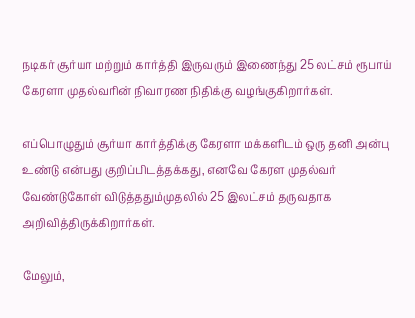நடிகர் சூர்யா மற்றும் கார்த்தி இருவரும் இணைந்து 25 லட்சம் ரூபாய் கேரளா முதல்வரின் நிவாரண நிதிக்கு வழங்குகிறார்கள்.

எப்பொழுதும் சூர்யா கார்த்திக்கு கேரளா மக்களிடம் ஒரு தனி அன்பு உண்டு என்பது குறிப்பிடத்தக்கது, எனவே கேரள முதல்வர் வேண்டுகோள் விடுத்ததும்முதலில் 25 இலட்சம் தருவதாக அறிவித்திருக்கிறார்கள்.

மேலும்,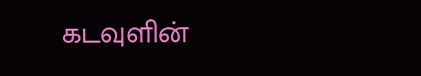கடவுளின்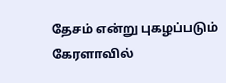தேசம் என்று புகழப்படும் கேரளாவில்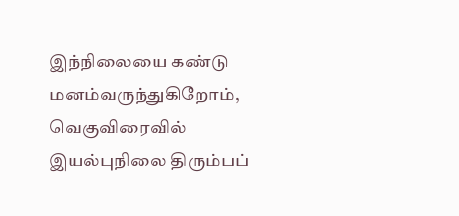இந்நிலையை கண்டு மனம்வருந்துகிறோம், வெகுவிரைவில் இயல்புநிலை திரும்பப்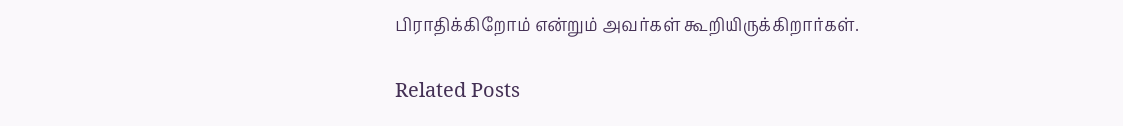பிராதிக்கிறோம் என்றும் அவர்கள் கூறியிருக்கிறார்கள்.

Related Posts